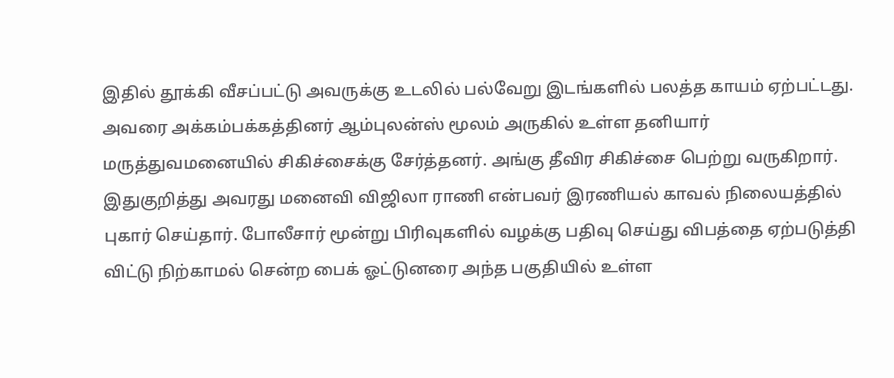இதில் தூக்கி வீசப்பட்டு அவருக்கு உடலில் பல்வேறு இடங்களில் பலத்த காயம் ஏற்பட்டது. அவரை அக்கம்பக்கத்தினர் ஆம்புலன்ஸ் மூலம் அருகில் உள்ள தனியார் மருத்துவமனையில் சிகிச்சைக்கு சேர்த்தனர். அங்கு தீவிர சிகிச்சை பெற்று வருகிறார். இதுகுறித்து அவரது மனைவி விஜிலா ராணி என்பவர் இரணியல் காவல் நிலையத்தில் புகார் செய்தார். போலீசார் மூன்று பிரிவுகளில் வழக்கு பதிவு செய்து விபத்தை ஏற்படுத்தி விட்டு நிற்காமல் சென்ற பைக் ஓட்டுனரை அந்த பகுதியில் உள்ள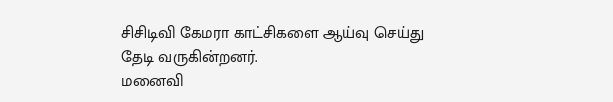சிசிடிவி கேமரா காட்சிகளை ஆய்வு செய்து தேடி வருகின்றனர்.
மனைவி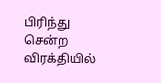பிரிந்து சென்ற விரக்தியில்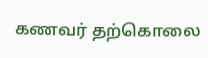கணவர் தற்கொலை